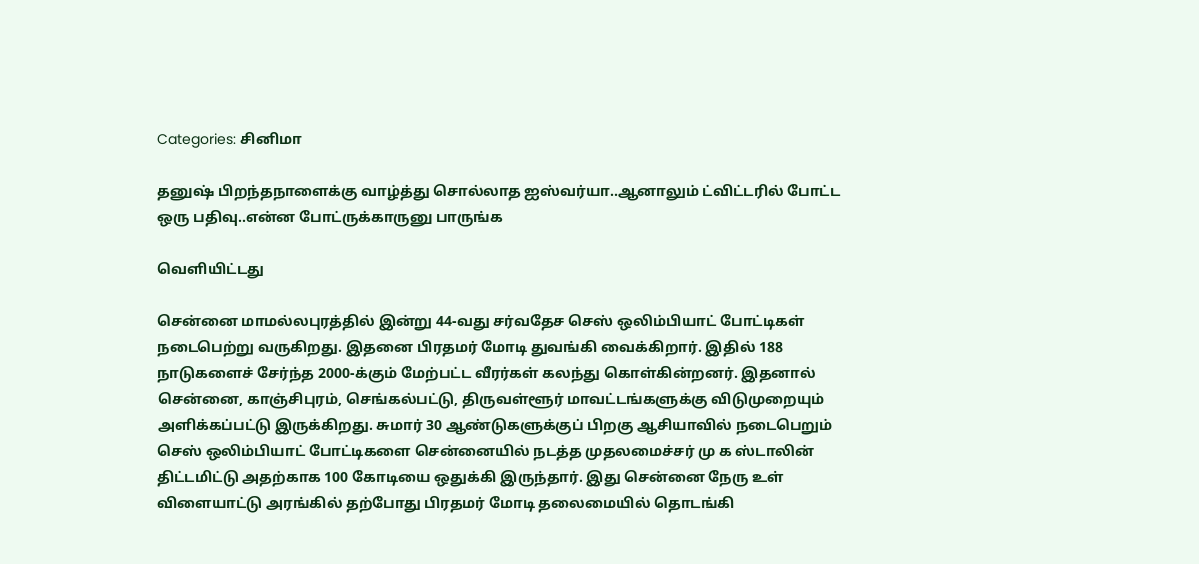Categories: சினிமா

தனுஷ் பிறந்தநாளைக்கு வாழ்த்து சொல்லாத ஐஸ்வர்யா..ஆனாலும் ட்விட்டரில் போட்ட ஒரு பதிவு..என்ன போட்ருக்காருனு பாருங்க

வெளியிட்டது

சென்னை மாமல்லபுரத்தில் இன்று 44-வது சர்வதேச செஸ் ஒலிம்பியாட் போட்டிகள் நடைபெற்று வருகிறது. இதனை பிரதமர் மோடி துவங்கி வைக்கிறார். இதில் 188 நாடுகளைச் சேர்ந்த 2000-க்கும் மேற்பட்ட வீரர்கள் கலந்து கொள்கின்றனர். இதனால் சென்னை, காஞ்சிபுரம், செங்கல்பட்டு, திருவள்ளூர் மாவட்டங்களுக்கு விடுமுறையும் அளிக்கப்பட்டு இருக்கிறது. சுமார் 30 ஆண்டுகளுக்குப் பிறகு ஆசியாவில் நடைபெறும் செஸ் ஒலிம்பியாட் போட்டிகளை சென்னையில் நடத்த முதலமைச்சர் மு க ஸ்டாலின் திட்டமிட்டு அதற்காக 100 கோடியை ஒதுக்கி இருந்தார். இது சென்னை நேரு உள் விளையாட்டு அரங்கில் தற்போது பிரதமர் மோடி தலைமையில் தொடங்கி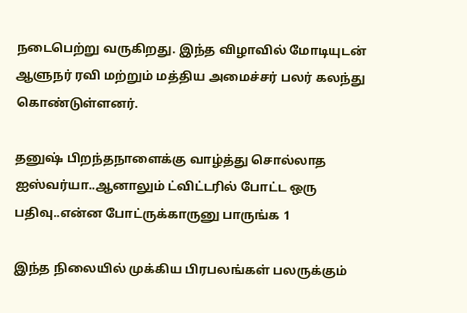நடைபெற்று வருகிறது. இந்த விழாவில் மோடியுடன் ஆளுநர் ரவி மற்றும் மத்திய அமைச்சர் பலர் கலந்து கொண்டுள்ளனர்.

தனுஷ் பிறந்தநாளைக்கு வாழ்த்து சொல்லாத ஐஸ்வர்யா..ஆனாலும் ட்விட்டரில் போட்ட ஒரு பதிவு..என்ன போட்ருக்காருனு பாருங்க 1

இந்த நிலையில் முக்கிய பிரபலங்கள் பலருக்கும்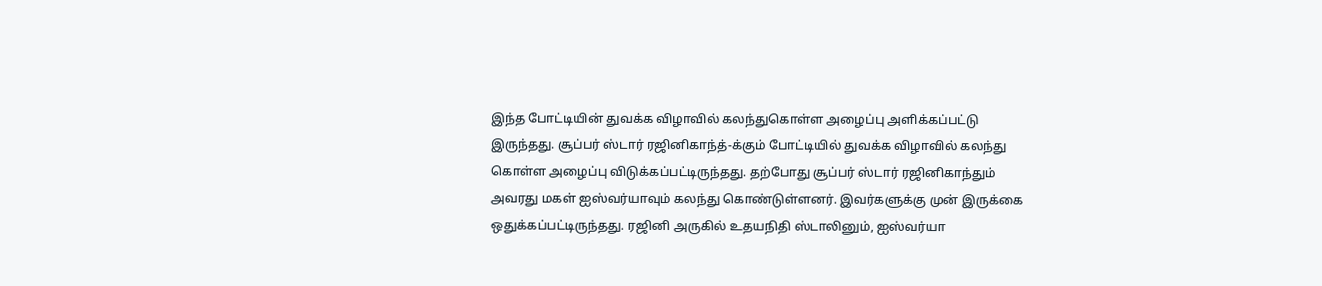இந்த போட்டியின் துவக்க விழாவில் கலந்துகொள்ள அழைப்பு அளிக்கப்பட்டு இருந்தது. சூப்பர் ஸ்டார் ரஜினிகாந்த்-க்கும் போட்டியில் துவக்க விழாவில் கலந்து கொள்ள அழைப்பு விடுக்கப்பட்டிருந்தது. தற்போது சூப்பர் ஸ்டார் ரஜினிகாந்தும் அவரது மகள் ஐஸ்வர்யாவும் கலந்து கொண்டுள்ளனர். இவர்களுக்கு முன் இருக்கை ஒதுக்கப்பட்டிருந்தது. ரஜினி அருகில் உதயநிதி ஸ்டாலினும், ஐஸ்வர்யா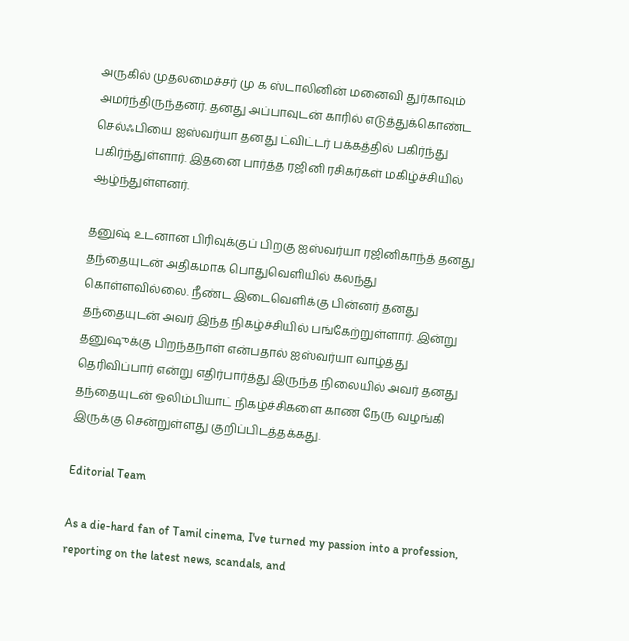அருகில் முதலமைச்சர் மு க ஸ்டாலினின் மனைவி துர்காவும் அமர்ந்திருந்தனர். தனது அப்பாவுடன் காரில் எடுத்துக்கொண்ட செல்ஃபியை ஐஸ்வர்யா தனது ட்விட்டர் பக்கத்தில் பகிர்ந்து பகிர்ந்துள்ளார். இதனை பார்த்த ரஜினி ரசிகர்கள் மகிழ்ச்சியில் ஆழ்ந்துள்ளனர்.

தனுஷ் உடனான பிரிவுக்குப் பிறகு ஐஸ்வர்யா ரஜினிகாந்த் தனது தந்தையுடன் அதிகமாக பொதுவெளியில் கலந்து கொள்ளவில்லை. நீண்ட இடைவெளிக்கு பின்னர் தனது தந்தையுடன் அவர் இந்த நிகழ்ச்சியில் பங்கேற்றுள்ளார். இன்று தனுஷுக்கு பிறந்தநாள் என்பதால் ஐஸ்வர்யா வாழ்த்து தெரிவிப்பார் என்று எதிர்பார்த்து இருந்த நிலையில் அவர் தனது தந்தையுடன் ஒலிம்பியாட் நிகழ்ச்சிகளை காண நேரு வழங்கி இருக்கு சென்றுள்ளது குறிப்பிடத்தக்கது.

Editorial Team

As a die-hard fan of Tamil cinema, I've turned my passion into a profession, reporting on the latest news, scandals, and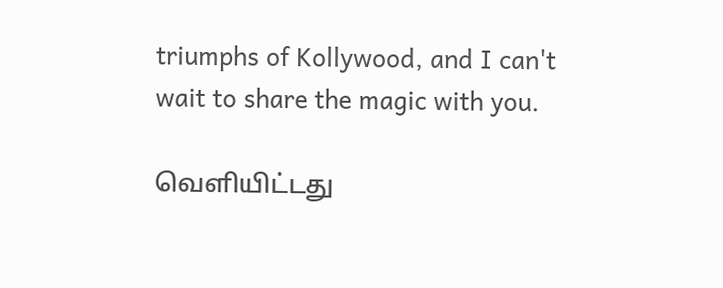triumphs of Kollywood, and I can't wait to share the magic with you.

வெளியிட்டது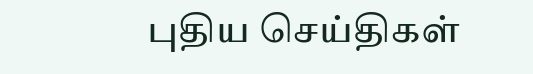புதிய செய்திகள்